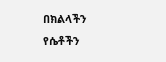በክልላችን የሴቶችን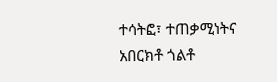ተሳትፎ፣ ተጠቃሚነትና አበርክቶ ጎልቶ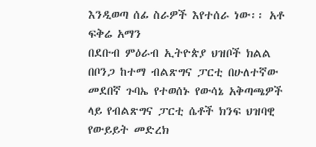እንዲወጣ ሰፊ ስራዎች እየተሰራ ነው፡፡ አቶ ፍቅሬ አማን
በደቡብ ምዕራብ ኢትዮጵያ ህዝቦች ክልል በቦንጋ ከተማ ብልጽግና ፓርቲ በሁለተኛው መደበኛ ጉባኤ የተወሰኑ የውሳኔ አቅጣጫዎች ላይ የብልጽግና ፓርቲ ሴቶች ክንፍ ህዝባዊ የውይይት መድረክ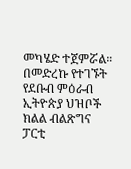መካሄድ ተጀምሯል። በመድረኩ የተገኙት የደቡብ ምዕራብ ኢትዮጵያ ህዝቦች ክልል ብልጽግና ፓርቲ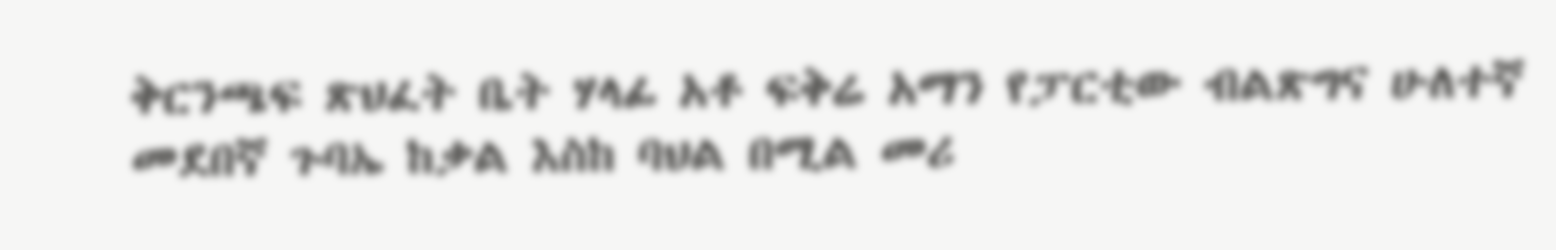ቅርንጫፍ ጽህፈት ቤት ሃላፊ አቶ ፍቅሬ አማን የፓርቲው ብልጽግና ሁለተኛ መደበኛ ጉባኤ ከቃል እስከ ባህል በሚል መሪ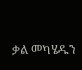ቃል መካሄዱን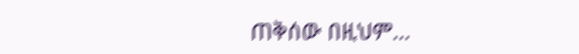ጠቅሰው በዚህም…